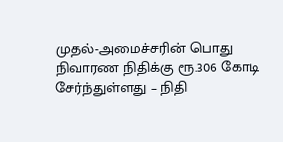முதல்-அமைச்சரின் பொது நிவாரண நிதிக்கு ரூ.306 கோடி சேர்ந்துள்ளது – நிதி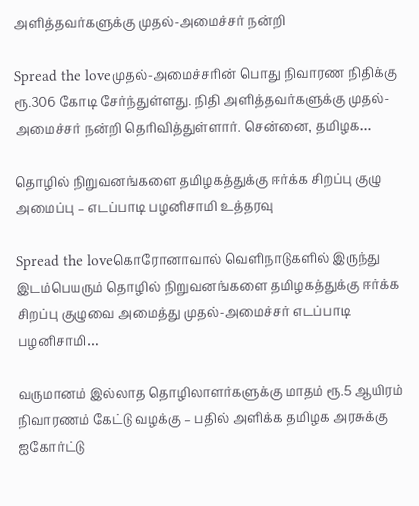அளித்தவர்களுக்கு முதல்-அமைச்சர் நன்றி

Spread the loveமுதல்-அமைச்சரின் பொது நிவாரண நிதிக்கு ரூ.306 கோடி சேர்ந்துள்ளது. நிதி அளித்தவர்களுக்கு முதல்-அமைச்சர் நன்றி தெரிவித்துள்ளார். சென்னை, தமிழக…

தொழில் நிறுவனங்களை தமிழகத்துக்கு ஈர்க்க சிறப்பு குழு அமைப்பு – எடப்பாடி பழனிசாமி உத்தரவு

Spread the loveகொரோனாவால் வெளிநாடுகளில் இருந்து இடம்பெயரும் தொழில் நிறுவனங்களை தமிழகத்துக்கு ஈர்க்க சிறப்பு குழுவை அமைத்து முதல்-அமைச்சர் எடப்பாடி பழனிசாமி…

வருமானம் இல்லாத தொழிலாளர்களுக்கு மாதம் ரூ.5 ஆயிரம் நிவாரணம் கேட்டு வழக்கு – பதில் அளிக்க தமிழக அரசுக்கு ஐகோர்ட்டு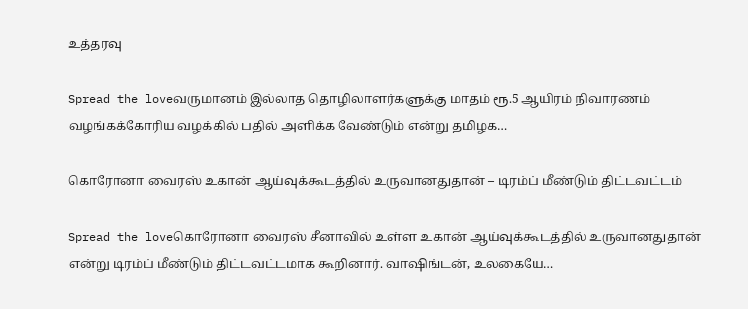உத்தரவு

Spread the loveவருமானம் இல்லாத தொழிலாளர்களுக்கு மாதம் ரூ.5 ஆயிரம் நிவாரணம் வழங்கக்கோரிய வழக்கில் பதில் அளிக்க வேண்டும் என்று தமிழக…

கொரோனா வைரஸ் உகான் ஆய்வுக்கூடத்தில் உருவானதுதான் – டிரம்ப் மீண்டும் திட்டவட்டம்

Spread the loveகொரோனா வைரஸ் சீனாவில் உள்ள உகான் ஆய்வுக்கூடத்தில் உருவானதுதான் என்று டிரம்ப் மீண்டும் திட்டவட்டமாக கூறினார். வாஷிங்டன், உலகையே…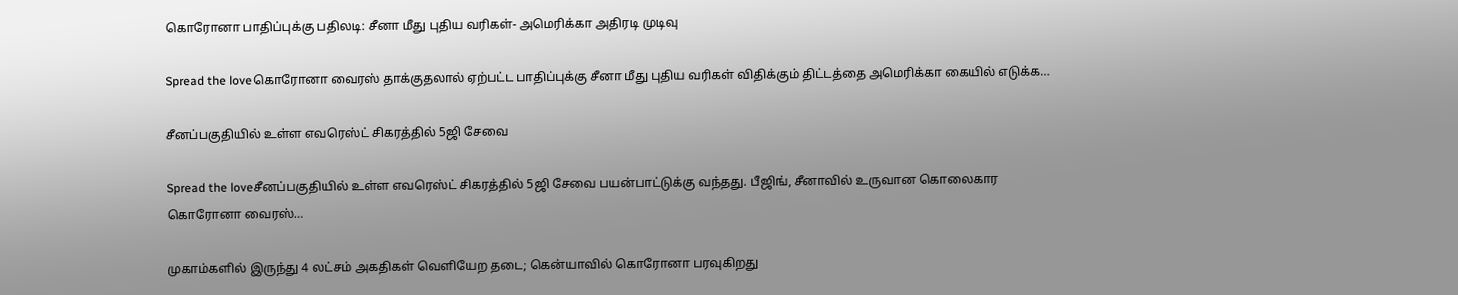கொரோனா பாதிப்புக்கு பதிலடி: சீனா மீது புதிய வரிகள்- அமெரிக்கா அதிரடி முடிவு

Spread the loveகொரோனா வைரஸ் தாக்குதலால் ஏற்பட்ட பாதிப்புக்கு சீனா மீது புதிய வரிகள் விதிக்கும் திட்டத்தை அமெரிக்கா கையில் எடுக்க…

சீனப்பகுதியில் உள்ள எவரெஸ்ட் சிகரத்தில் 5ஜி சேவை

Spread the loveசீனப்பகுதியில் உள்ள எவரெஸ்ட் சிகரத்தில் 5ஜி சேவை பயன்பாட்டுக்கு வந்தது. பீஜிங், சீனாவில் உருவான கொலைகார கொரோனா வைரஸ்…

முகாம்களில் இருந்து 4 லட்சம் அகதிகள் வெளியேற தடை; கென்யாவில் கொரோனா பரவுகிறது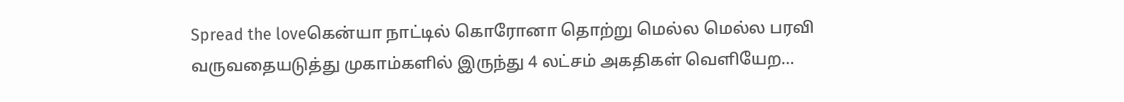Spread the loveகென்யா நாட்டில் கொரோனா தொற்று மெல்ல மெல்ல பரவி வருவதையடுத்து முகாம்களில் இருந்து 4 லட்சம் அகதிகள் வெளியேற…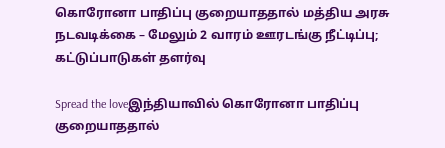கொரோனா பாதிப்பு குறையாததால் மத்திய அரசு நடவடிக்கை – மேலும் 2 வாரம் ஊரடங்கு நீட்டிப்பு; கட்டுப்பாடுகள் தளர்வு

Spread the loveஇந்தியாவில் கொரோனா பாதிப்பு குறையாததால்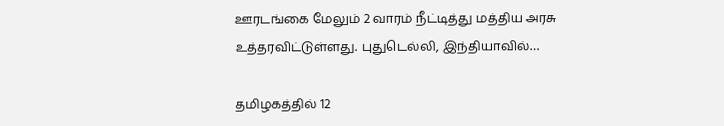ஊரடங்கை மேலும் 2 வாரம் நீட்டித்து மத்திய அரசு உத்தரவிட்டுள்ளது. புதுடெல்லி, இந்தியாவில்…

தமிழகத்தில் 12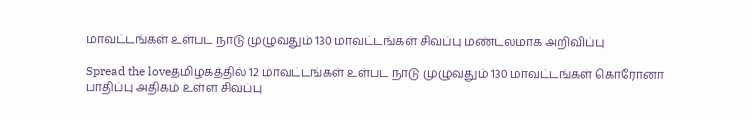மாவட்டங்கள் உள்பட நாடு முழுவதும் 130 மாவட்டங்கள் சிவப்பு மண்டலமாக அறிவிப்பு

Spread the loveதமிழகத்தில் 12 மாவட்டங்கள் உள்பட நாடு முழுவதும் 130 மாவட்டங்கள் கொரோனா பாதிப்பு அதிகம் உள்ள சிவப்பு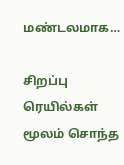மண்டலமாக…

சிறப்பு ரெயில்கள் மூலம் சொந்த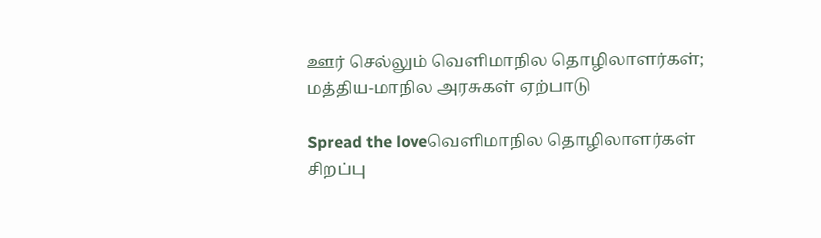ஊர் செல்லும் வெளிமாநில தொழிலாளர்கள்; மத்திய-மாநில அரசுகள் ஏற்பாடு

Spread the loveவெளிமாநில தொழிலாளர்கள் சிறப்பு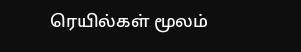ரெயில்கள் மூலம்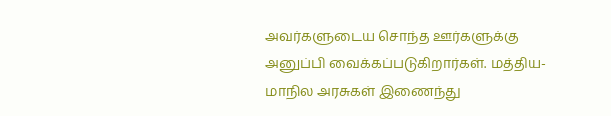அவர்களுடைய சொந்த ஊர்களுக்கு அனுப்பி வைக்கப்படுகிறார்கள். மத்திய-மாநில அரசுகள் இணைந்து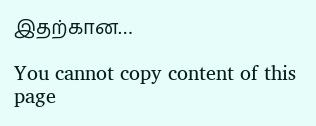இதற்கான…

You cannot copy content of this page